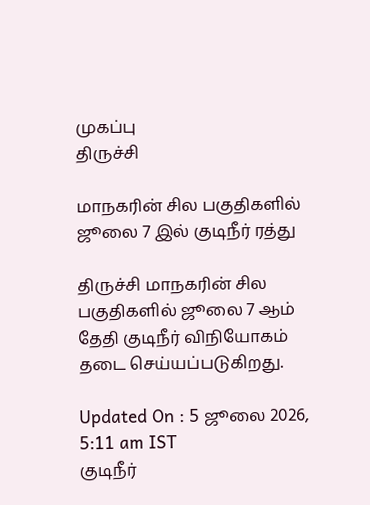முகப்பு
திருச்சி

மாநகரின் சில பகுதிகளில் ஜூலை 7 இல் குடிநீர் ரத்து

திருச்சி மாநகரின் சில பகுதிகளில் ஜூலை 7 ஆம் தேதி குடிநீர் விநியோகம் தடை செய்யப்படுகிறது.

Updated On : 5 ஜூலை 2026, 5:11 am IST
குடிநீர்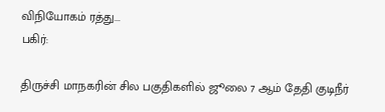விநியோகம் ரத்து...
பகிர்:

திருச்சி மாநகரின் சில பகுதிகளில் ஜூலை 7 ஆம் தேதி குடிநீர்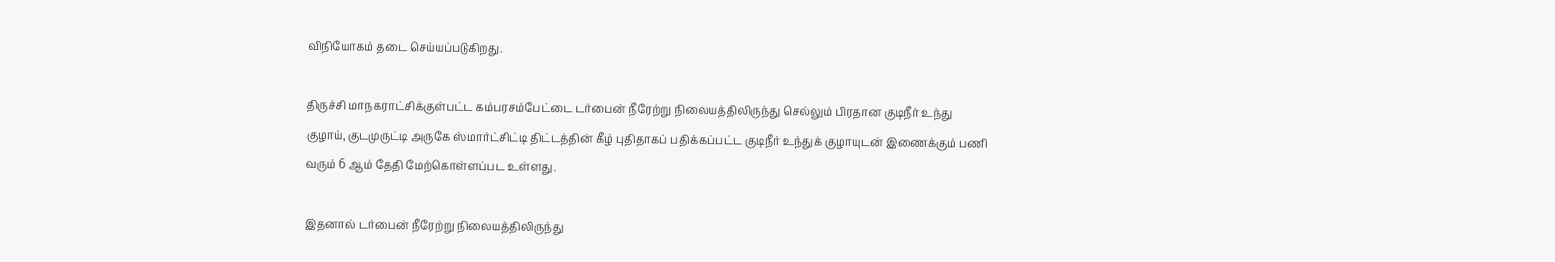விநியோகம் தடை செய்யப்படுகிறது.

திருச்சி மாநகராட்சிக்குள்பட்ட கம்பரசம்பேட்டை டர்பைன் நீரேற்று நிலையத்திலிருந்து செல்லும் பிரதான குடிநீர் உந்து குழாய், குடமுருட்டி அருகே ஸ்மார்ட்சிட்டி திட்டத்தின் கீழ் புதிதாகப் பதிக்கப்பட்ட குடிநீர் உந்துக் குழாயுடன் இணைக்கும் பணி வரும் 6 ஆம் தேதி மேற்கொள்ளப்பட உள்ளது.

இதனால் டர்பைன் நீரேற்று நிலையத்திலிருந்து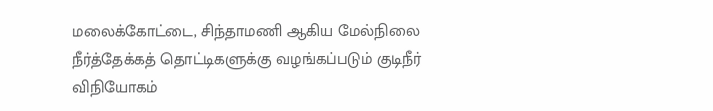மலைக்கோட்டை, சிந்தாமணி ஆகிய மேல்நிலை நீர்த்தேக்கத் தொட்டிகளுக்கு வழங்கப்படும் குடிநீர் விநியோகம்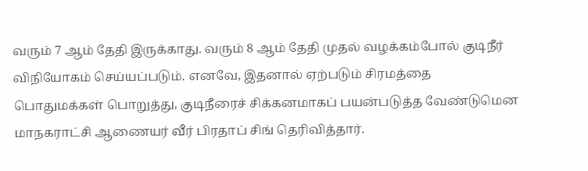வரும் 7 ஆம் தேதி இருக்காது. வரும் 8 ஆம் தேதி முதல் வழக்கம்போல் குடிநீர் விநியோகம் செய்யப்படும். எனவே, இதனால் ஏற்படும் சிரமத்தை பொதுமக்கள் பொறுத்து, குடிநீரைச் சிக்கனமாகப் பயன்படுத்த வேண்டுமென மாநகராட்சி ஆணையர் வீர் பிரதாப் சிங் தெரிவித்தார்.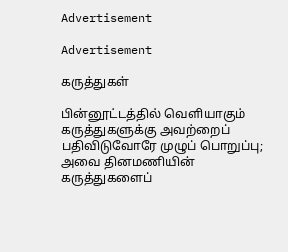Advertisement

Advertisement

கருத்துகள்

பின்னூட்டத்தில் வெளியாகும் கருத்துகளுக்கு அவற்றைப் பதிவிடுவோரே முழுப் பொறுப்பு; அவை தினமணியின் கருத்துகளைப்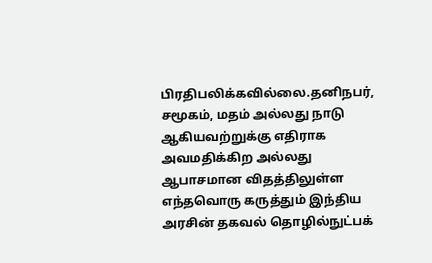பிரதிபலிக்கவில்லை.தனிநபர், சமூகம், மதம் அல்லது நாடு ஆகியவற்றுக்கு எதிராக அவமதிக்கிற அல்லது ஆபாசமான விதத்திலுள்ள எந்தவொரு கருத்தும் இந்திய அரசின் தகவல் தொழில்நுட்பக்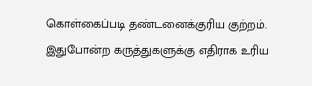கொள்கைப்படி தண்டனைக்குரிய குற்றம். இதுபோன்ற கருத்துகளுக்கு எதிராக உரிய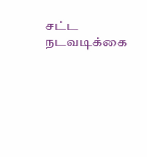சட்ட நடவடிக்கை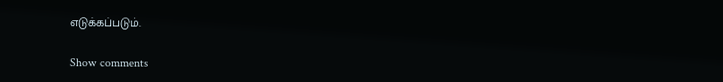எடுக்கப்படும்.

Show comments